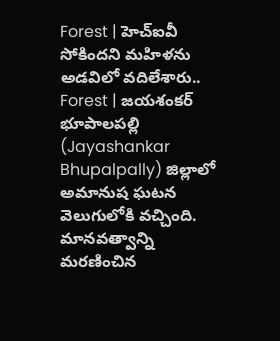Forest | హెచ్ఐవీ సోకిందని మహిళను అడవిలో వదిలేశారు..
Forest | జయశంకర్ భూపాలపల్లి (Jayashankar Bhupalpally) జిల్లాలో అమానుష ఘటన వెలుగులోకి వచ్చింది. మానవత్వాన్ని మరణించిన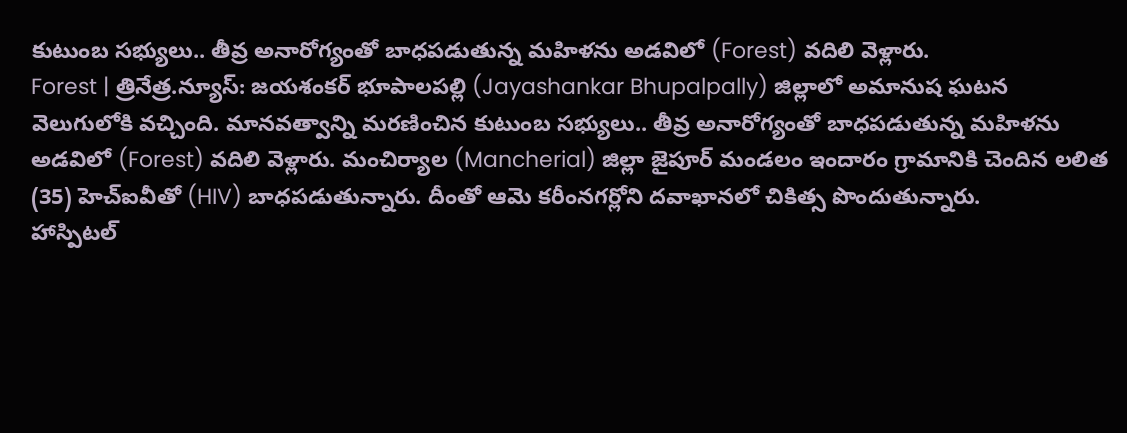కుటుంబ సభ్యులు.. తీవ్ర అనారోగ్యంతో బాధపడుతున్న మహిళను అడవిలో (Forest) వదిలి వెళ్లారు.
Forest | త్రినేత్ర.న్యూస్: జయశంకర్ భూపాలపల్లి (Jayashankar Bhupalpally) జిల్లాలో అమానుష ఘటన వెలుగులోకి వచ్చింది. మానవత్వాన్ని మరణించిన కుటుంబ సభ్యులు.. తీవ్ర అనారోగ్యంతో బాధపడుతున్న మహిళను అడవిలో (Forest) వదిలి వెళ్లారు. మంచిర్యాల (Mancherial) జిల్లా జైపూర్ మండలం ఇందారం గ్రామానికి చెందిన లలిత (35) హెచ్ఐవీతో (HIV) బాధపడుతున్నారు. దీంతో ఆమె కరీంనగర్లోని దవాఖానలో చికిత్స పొందుతున్నారు.
హాస్పిటల్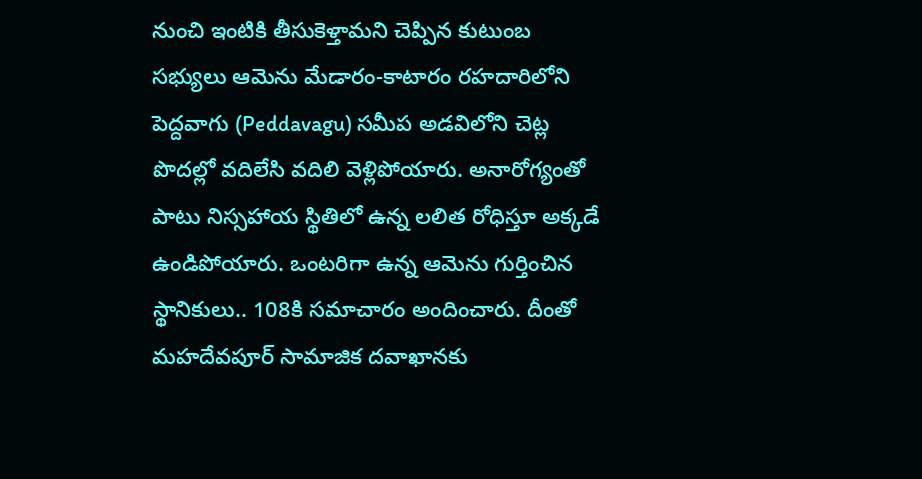నుంచి ఇంటికి తీసుకెళ్తామని చెప్పిన కుటుంబ సభ్యులు ఆమెను మేడారం-కాటారం రహదారిలోని పెద్దవాగు (Peddavagu) సమీప అడవిలోని చెట్ల పొదల్లో వదిలేసి వదిలి వెళ్లిపోయారు. అనారోగ్యంతో పాటు నిస్సహాయ స్థితిలో ఉన్న లలిత రోధిస్తూ అక్కడే ఉండిపోయారు. ఒంటరిగా ఉన్న ఆమెను గుర్తించిన స్థానికులు.. 108కి సమాచారం అందించారు. దీంతో మహదేవపూర్ సామాజిక దవాఖానకు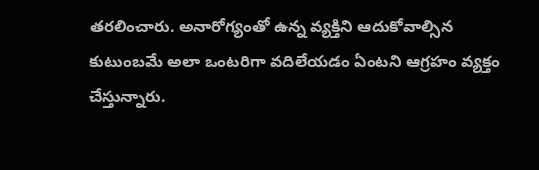తరలించారు. అనారోగ్యంతో ఉన్న వ్యక్తిని ఆదుకోవాల్సిన కుటుంబమే అలా ఒంటరిగా వదిలేయడం ఏంటని ఆగ్రహం వ్యక్తం చేస్తున్నారు.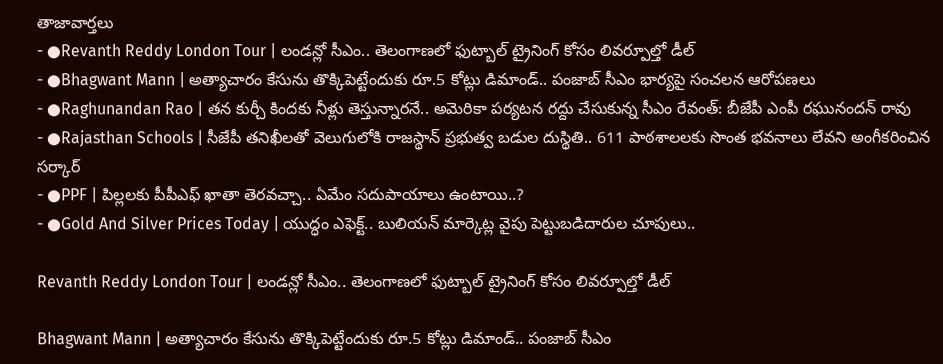తాజావార్తలు
- ●Revanth Reddy London Tour | లండన్లో సీఎం.. తెలంగాణలో ఫుట్బాల్ ట్రైనింగ్ కోసం లివర్పూల్తో డీల్
- ●Bhagwant Mann | అత్యాచారం కేసును తొక్కిపెట్టేందుకు రూ.5 కోట్లు డిమాండ్.. పంజాబ్ సీఎం భార్యపై సంచలన ఆరోపణలు
- ●Raghunandan Rao | తన కుర్చీ కిందకు నీళ్లు తెస్తున్నారనే.. అమెరికా పర్యటన రద్దు చేసుకున్న సీఎం రేవంత్: బీజేపీ ఎంపీ రఘునందన్ రావు
- ●Rajasthan Schools | సీజేపీ తనిఖీలతో వెలుగులోకి రాజస్థాన్ ప్రభుత్వ బడుల దుస్థితి.. 611 పాఠశాలలకు సొంత భవనాలు లేవని అంగీకరించిన సర్కార్
- ●PPF | పిల్లలకు పీపీఎఫ్ ఖాతా తెరవచ్చా.. ఏమేం సదుపాయాలు ఉంటాయి..?
- ●Gold And Silver Prices Today | యుద్ధం ఎఫెక్ట్.. బులియన్ మార్కెట్ల వైపు పెట్టుబడిదారుల చూపులు..

Revanth Reddy London Tour | లండన్లో సీఎం.. తెలంగాణలో ఫుట్బాల్ ట్రైనింగ్ కోసం లివర్పూల్తో డీల్

Bhagwant Mann | అత్యాచారం కేసును తొక్కిపెట్టేందుకు రూ.5 కోట్లు డిమాండ్.. పంజాబ్ సీఎం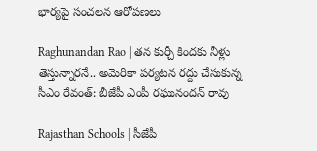భార్యపై సంచలన ఆరోపణలు

Raghunandan Rao | తన కుర్చీ కిందకు నీళ్లు తెస్తున్నారనే.. అమెరికా పర్యటన రద్దు చేసుకున్న సీఎం రేవంత్: బీజేపీ ఎంపీ రఘునందన్ రావు

Rajasthan Schools | సీజేపీ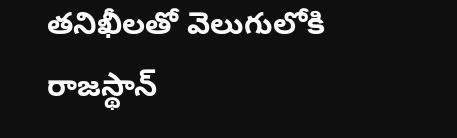తనిఖీలతో వెలుగులోకి రాజస్థాన్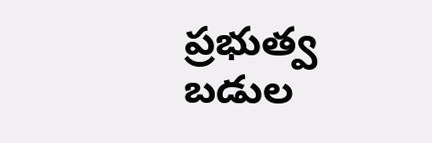ప్రభుత్వ బడుల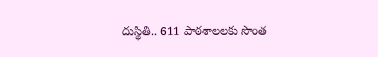దుస్థితి.. 611 పాఠశాలలకు సొంత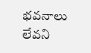భవనాలు లేవని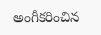అంగీకరించిన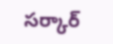సర్కార్